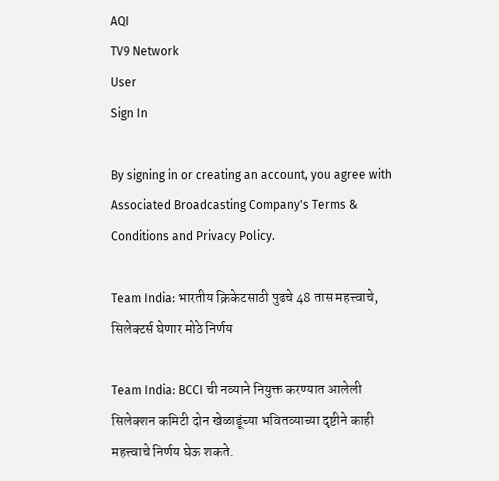AQI
TV9 Network
User
Sign In

By signing in or creating an account, you agree with Associated Broadcasting Company's Terms & Conditions and Privacy Policy.

Team India: भारतीय क्रिकेटसाठी पुढचे 48 तास महत्त्वाचे, सिलेक्टर्स घेणार मोठे निर्णय

Team India: BCCI ची नव्याने नियुक्त करण्यात आलेली सिलेक्शन कमिटी दोन खेळाडूंच्या भवितव्याच्या दृष्टीने काही महत्त्वाचे निर्णय घेऊ शकते.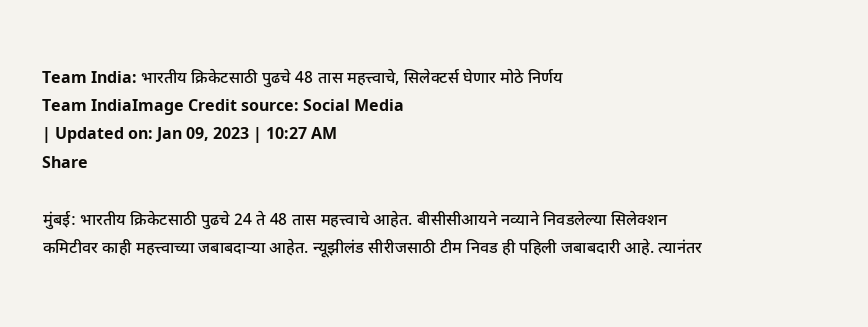Team India: भारतीय क्रिकेटसाठी पुढचे 48 तास महत्त्वाचे, सिलेक्टर्स घेणार मोठे निर्णय
Team IndiaImage Credit source: Social Media
| Updated on: Jan 09, 2023 | 10:27 AM
Share

मुंबई: भारतीय क्रिकेटसाठी पुढचे 24 ते 48 तास महत्त्वाचे आहेत. बीसीसीआयने नव्याने निवडलेल्या सिलेक्शन कमिटीवर काही महत्त्वाच्या जबाबदाऱ्या आहेत. न्यूझीलंड सीरीजसाठी टीम निवड ही पहिली जबाबदारी आहे. त्यानंतर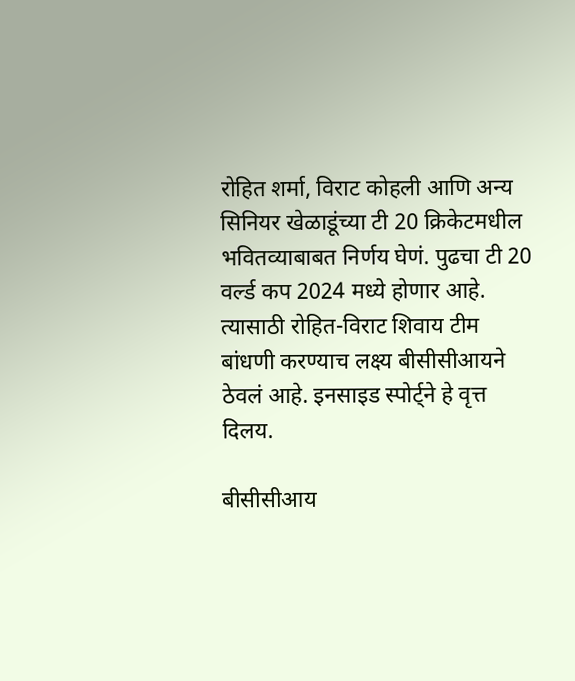रोहित शर्मा, विराट कोहली आणि अन्य सिनियर खेळाडूंच्या टी 20 क्रिकेटमधील भवितव्याबाबत निर्णय घेणं. पुढचा टी 20 वर्ल्ड कप 2024 मध्ये होणार आहे. त्यासाठी रोहित-विराट शिवाय टीम बांधणी करण्याच लक्ष्य बीसीसीआयने ठेवलं आहे. इनसाइड स्पोर्ट्ने हे वृत्त दिलय.

बीसीसीआय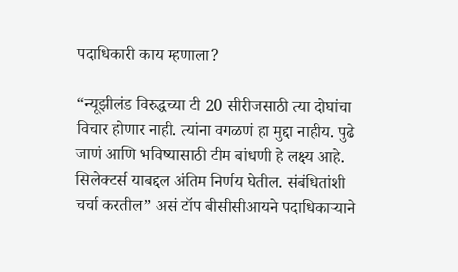पदाधिकारी काय म्हणाला?

“न्यूझीलंड विरुद्धच्या टी 20 सीरीजसाठी त्या दोघांचा विचार होणार नाही. त्यांना वगळणं हा मुद्दा नाहीय. पुढे जाणं आणि भविष्यासाठी टीम बांधणी हे लक्ष्य आहे. सिलेक्टर्स याबद्दल अंतिम निर्णय घेतील. संबंधितांशी चर्चा करतील” असं टॉप बीसीसीआयने पदाधिकाऱ्याने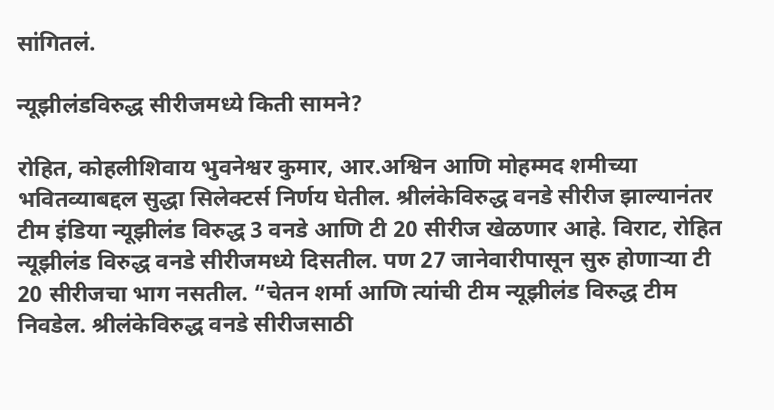सांगितलं.

न्यूझीलंडविरुद्ध सीरीजमध्ये किती सामने?

रोहित, कोहलीशिवाय भुवनेश्वर कुमार, आर.अश्विन आणि मोहम्मद शमीच्या भवितव्याबद्दल सुद्धा सिलेक्टर्स निर्णय घेतील. श्रीलंकेविरुद्ध वनडे सीरीज झाल्यानंतर टीम इंडिया न्यूझीलंड विरुद्ध 3 वनडे आणि टी 20 सीरीज खेळणार आहे. विराट, रोहित न्यूझीलंड विरुद्ध वनडे सीरीजमध्ये दिसतील. पण 27 जानेवारीपासून सुरु होणाऱ्या टी 20 सीरीजचा भाग नसतील. “चेतन शर्मा आणि त्यांची टीम न्यूझीलंड विरुद्ध टीम निवडेल. श्रीलंकेविरुद्ध वनडे सीरीजसाठी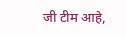जी टीम आहे,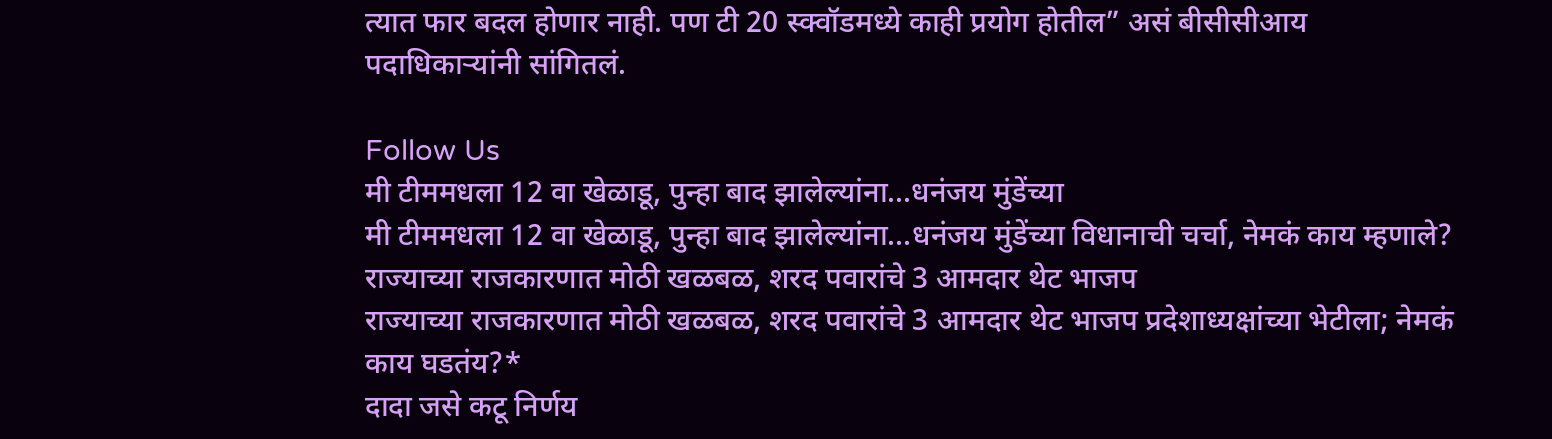त्यात फार बदल होणार नाही. पण टी 20 स्क्वॉडमध्ये काही प्रयोग होतील” असं बीसीसीआय पदाधिकाऱ्यांनी सांगितलं.

Follow Us
मी टीममधला 12 वा खेळाडू, पुन्हा बाद झालेल्यांना...धनंजय मुंडेंच्या
मी टीममधला 12 वा खेळाडू, पुन्हा बाद झालेल्यांना...धनंजय मुंडेंच्या विधानाची चर्चा, नेमकं काय म्हणाले?
राज्याच्या राजकारणात मोठी खळबळ, शरद पवारांचे 3 आमदार थेट भाजप
राज्याच्या राजकारणात मोठी खळबळ, शरद पवारांचे 3 आमदार थेट भाजप प्रदेशाध्यक्षांच्या भेटीला; नेमकं काय घडतंय?*
दादा जसे कटू निर्णय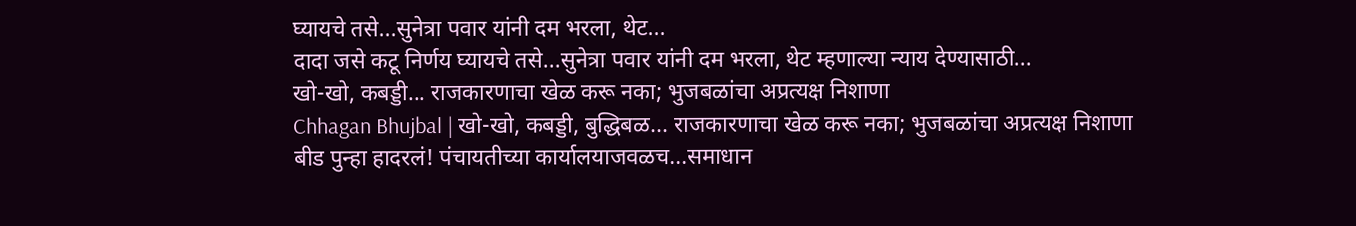घ्यायचे तसे...सुनेत्रा पवार यांनी दम भरला, थेट...
दादा जसे कटू निर्णय घ्यायचे तसे...सुनेत्रा पवार यांनी दम भरला, थेट म्हणाल्या न्याय देण्यासाठी...
खो-खो, कबड्डी... राजकारणाचा खेळ करू नका; भुजबळांचा अप्रत्यक्ष निशाणा
Chhagan Bhujbal | खो-खो, कबड्डी, बुद्धिबळ... राजकारणाचा खेळ करू नका; भुजबळांचा अप्रत्यक्ष निशाणा
बीड पुन्हा हादरलं! पंचायतीच्या कार्यालयाजवळच...समाधान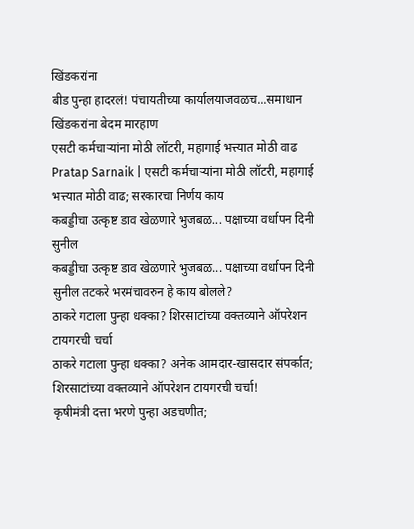खिंडकरांना
बीड पुन्हा हादरलं! पंचायतीच्या कार्यालयाजवळच...समाधान खिंडकरांना बेदम मारहाण
एसटी कर्मचाऱ्यांना मोठी लॉटरी, महागाई भत्त्यात मोठी वाढ
Pratap Sarnaik | एसटी कर्मचाऱ्यांना मोठी लॉटरी, महागाई भत्त्यात मोठी वाढ; सरकारचा निर्णय काय
कबड्डीचा उत्कृष्ट डाव खेळणारे भुजबळ... पक्षाच्या वर्धापन दिनी सुनील
कबड्डीचा उत्कृष्ट डाव खेळणारे भुजबळ... पक्षाच्या वर्धापन दिनी सुनील तटकरे भरमंचावरुन हे काय बोलले?
ठाकरे गटाला पुन्हा धक्का? शिरसाटांच्या वक्तव्याने ऑपरेशन टायगरची चर्चा
ठाकरे गटाला पुन्हा धक्का? अनेक आमदार-खासदार संपर्कात; शिरसाटांच्या वक्तव्याने ऑपरेशन टायगरची चर्चा!
कृषीमंत्री दत्ता भरणे पुन्हा अडचणीत;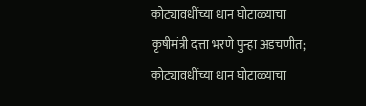कोट्यावधींच्या धान घोटाळ्याचा
कृषीमंत्री दत्ता भरणे पुन्हा अडचणीत; कोट्यावधींच्या धान घोटाळ्याचा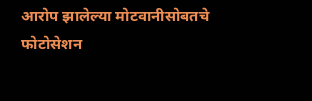आरोप झालेल्या मोटवानीसोबतचे फोटोसेशन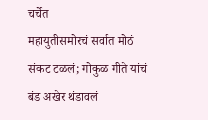चर्चेत
महायुतीसमोरचं सर्वात मोठं संकट टळलं; गोकुळ गीते यांचं बंड अखेर थंडावलं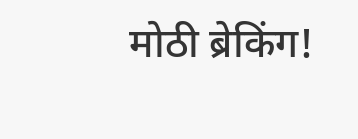मोठी ब्रेकिंग!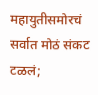महायुतीसमोरचं सर्वात मोठं संकट टळलं;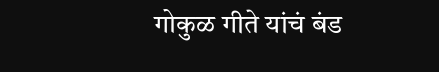गोकुळ गीते यांचं बंड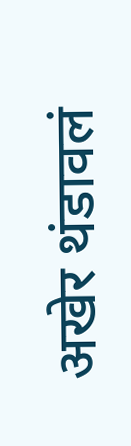अखेर थंडावलं